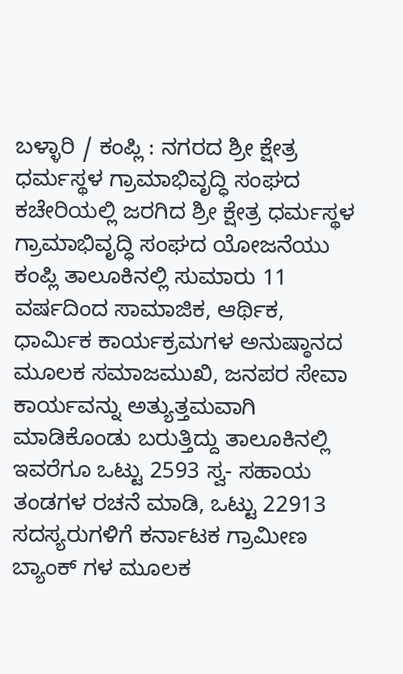ಬಳ್ಳಾರಿ / ಕಂಪ್ಲಿ : ನಗರದ ಶ್ರೀ ಕ್ಷೇತ್ರ ಧರ್ಮಸ್ಥಳ ಗ್ರಾಮಾಭಿವೃದ್ಧಿ ಸಂಘದ ಕಚೇರಿಯಲ್ಲಿ ಜರಗಿದ ಶ್ರೀ ಕ್ಷೇತ್ರ ಧರ್ಮಸ್ಥಳ ಗ್ರಾಮಾಭಿವೃದ್ಧಿ ಸಂಘದ ಯೋಜನೆಯು ಕಂಪ್ಲಿ ತಾಲೂಕಿನಲ್ಲಿ ಸುಮಾರು 11 ವರ್ಷದಿಂದ ಸಾಮಾಜಿಕ, ಆರ್ಥಿಕ, ಧಾರ್ಮಿಕ ಕಾರ್ಯಕ್ರಮಗಳ ಅನುಷ್ಠಾನದ ಮೂಲಕ ಸಮಾಜಮುಖಿ, ಜನಪರ ಸೇವಾ ಕಾರ್ಯವನ್ನು ಅತ್ಯುತ್ತಮವಾಗಿ ಮಾಡಿಕೊಂಡು ಬರುತ್ತಿದ್ದು ತಾಲೂಕಿನಲ್ಲಿ ಇವರೆಗೂ ಒಟ್ಟು 2593 ಸ್ವ- ಸಹಾಯ ತಂಡಗಳ ರಚನೆ ಮಾಡಿ, ಒಟ್ಟು 22913 ಸದಸ್ಯರುಗಳಿಗೆ ಕರ್ನಾಟಕ ಗ್ರಾಮೀಣ ಬ್ಯಾಂಕ್ ಗಳ ಮೂಲಕ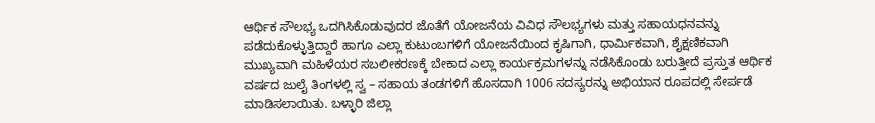ಆರ್ಥಿಕ ಸೌಲಭ್ಯ ಒದಗಿಸಿಕೊಡುವುದರ ಜೊತೆಗೆ ಯೋಜನೆಯ ವಿವಿಧ ಸೌಲಭ್ಯಗಳು ಮತ್ತು ಸಹಾಯಧನವನ್ನು ಪಡೆದುಕೊಳ್ಳುತ್ತಿದ್ದಾರೆ ಹಾಗೂ ಎಲ್ಲಾ ಕುಟುಂಬಗಳಿಗೆ ಯೋಜನೆಯಿಂದ ಕೃಷಿಗಾಗಿ, ಧಾರ್ಮಿಕವಾಗಿ, ಶೈಕ್ಷಣಿಕವಾಗಿ ಮುಖ್ಯವಾಗಿ ಮಹಿಳೆಯರ ಸಬಲೀಕರಣಕ್ಕೆ ಬೇಕಾದ ಎಲ್ಲಾ ಕಾರ್ಯಕ್ರಮಗಳನ್ನು ನಡೆಸಿಕೊಂಡು ಬರುತ್ತೀದೆ ಪ್ರಸ್ತುತ ಆರ್ಥಿಕ ವರ್ಷದ ಜುಲೈ ತಿಂಗಳಲ್ಲಿ ಸ್ವ – ಸಹಾಯ ತಂಡಗಳಿಗೆ ಹೊಸದಾಗಿ 1006 ಸದಸ್ಯರನ್ನು ಅಭಿಯಾನ ರೂಪದಲ್ಲಿ ಸೇರ್ಪಡೆ ಮಾಡಿಸಲಾಯಿತು. ಬಳ್ಳಾರಿ ಜಿಲ್ಲಾ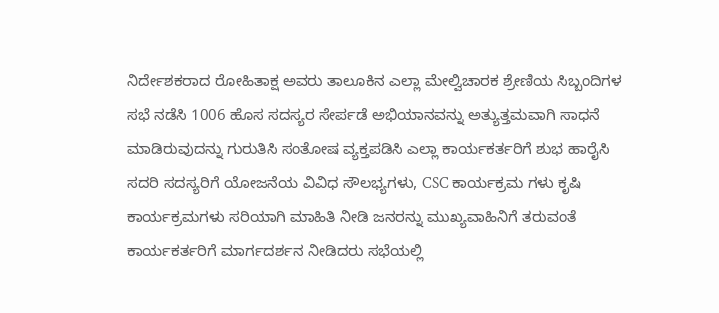ನಿರ್ದೇಶಕರಾದ ರೋಹಿತಾಕ್ಷ ಅವರು ತಾಲೂಕಿನ ಎಲ್ಲಾ ಮೇಲ್ವಿಚಾರಕ ಶ್ರೇಣಿಯ ಸಿಬ್ಬಂದಿಗಳ ಸಭೆ ನಡೆಸಿ 1006 ಹೊಸ ಸದಸ್ಯರ ಸೇರ್ಪಡೆ ಅಭಿಯಾನವನ್ನು ಅತ್ಯುತ್ತಮವಾಗಿ ಸಾಧನೆ ಮಾಡಿರುವುದನ್ನು ಗುರುತಿಸಿ ಸಂತೋಷ ವ್ಯಕ್ತಪಡಿಸಿ ಎಲ್ಲಾ ಕಾರ್ಯಕರ್ತರಿಗೆ ಶುಭ ಹಾರೈಸಿ ಸದರಿ ಸದಸ್ಯರಿಗೆ ಯೋಜನೆಯ ವಿವಿಧ ಸೌಲಭ್ಯಗಳು, CSC ಕಾರ್ಯಕ್ರಮ ಗಳು ಕೃಷಿ ಕಾರ್ಯಕ್ರಮಗಳು ಸರಿಯಾಗಿ ಮಾಹಿತಿ ನೀಡಿ ಜನರನ್ನು ಮುಖ್ಯವಾಹಿನಿಗೆ ತರುವಂತೆ ಕಾರ್ಯಕರ್ತರಿಗೆ ಮಾರ್ಗದರ್ಶನ ನೀಡಿದರು ಸಭೆಯಲ್ಲಿ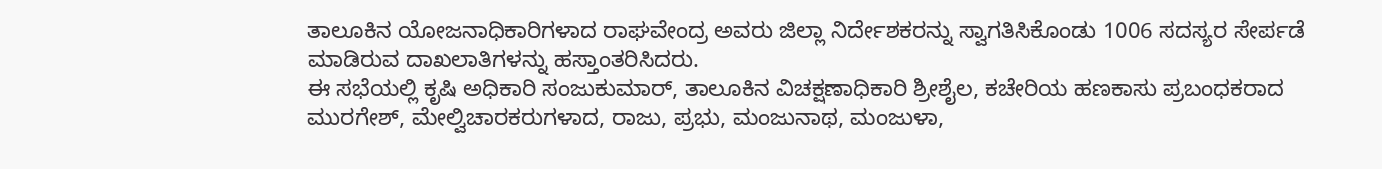ತಾಲೂಕಿನ ಯೋಜನಾಧಿಕಾರಿಗಳಾದ ರಾಘವೇಂದ್ರ ಅವರು ಜಿಲ್ಲಾ ನಿರ್ದೇಶಕರನ್ನು ಸ್ವಾಗತಿಸಿಕೊಂಡು 1006 ಸದಸ್ಯರ ಸೇರ್ಪಡೆ ಮಾಡಿರುವ ದಾಖಲಾತಿಗಳನ್ನು ಹಸ್ತಾಂತರಿಸಿದರು.
ಈ ಸಭೆಯಲ್ಲಿ ಕೃಷಿ ಅಧಿಕಾರಿ ಸಂಜುಕುಮಾರ್, ತಾಲೂಕಿನ ವಿಚಕ್ಷಣಾಧಿಕಾರಿ ಶ್ರೀಶೈಲ, ಕಚೇರಿಯ ಹಣಕಾಸು ಪ್ರಬಂಧಕರಾದ ಮುರಗೇಶ್, ಮೇಲ್ವಿಚಾರಕರುಗಳಾದ, ರಾಜು, ಪ್ರಭು, ಮಂಜುನಾಥ, ಮಂಜುಳಾ,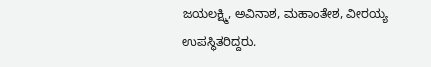ಜಯಲಕ್ಷ್ಮಿ, ಅವಿನಾಶ, ಮಹಾಂತೇಶ, ವೀರಯ್ಯ ಉಪಸ್ಥಿತರಿದ್ದರು.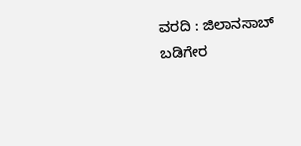ವರದಿ : ಜಿಲಾನಸಾಬ್ ಬಡಿಗೇರ